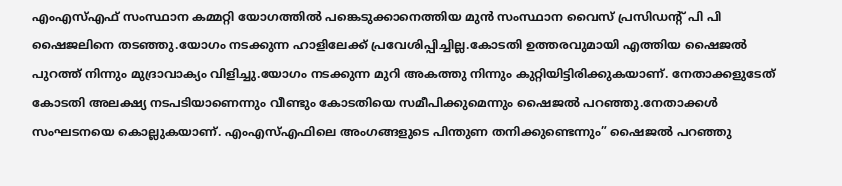എംഎസ്എഫ് സംസ്ഥാന കമ്മറ്റി യോഗത്തിൽ പങ്കെടുക്കാനെത്തിയ മുൻ സംസ്ഥാന വൈസ് പ്രസിഡന്റ് പി പി ഷൈജലിനെ തടഞ്ഞു.യോഗം നടക്കുന്ന ഹാളിലേക്ക് പ്രവേശിപ്പിച്ചില്ല.കോടതി ഉത്തരവുമായി എത്തിയ ഷൈജൽ പുറത്ത് നിന്നും മുദ്രാവാക്യം വിളിച്ചു.യോഗം നടക്കുന്ന മുറി അകത്തു നിന്നും കുറ്റിയിട്ടിരിക്കുകയാണ്. നേതാക്കളുടേത് കോടതി അലക്ഷ്യ നടപടിയാണെന്നും വീണ്ടും കോടതിയെ സമീപിക്കുമെന്നും ഷൈജൽ പറഞ്ഞു.നേതാക്കൾ സംഘടനയെ കൊല്ലുകയാണ്. എംഎസ്എഫിലെ അംഗങ്ങളുടെ പിന്തുണ തനിക്കുണ്ടെന്നും” ഷൈജൽ പറഞ്ഞു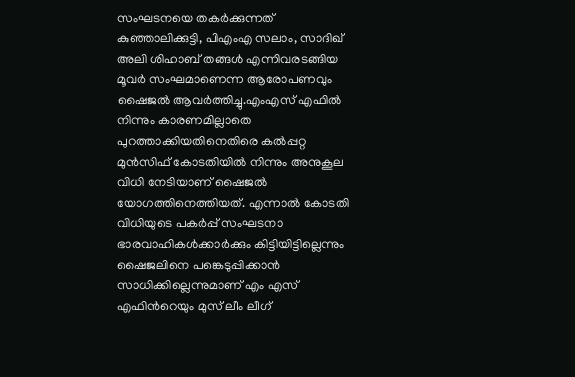സംഘടനയെ തകര്‍ക്കുന്നത് കുഞ്ഞാലിക്കുട്ടി, പിഎംഎ സലാം, സാദിഖ് അലി ശിഹാബ് തങ്ങള്‍ എന്നിവരടങ്ങിയ മൂവര്‍ സംഘമാണെന്ന ആരോപണവും ഷൈജല്‍ ആവര്‍ത്തിച്ചു.എംഎസ് എഫിൽ നിന്നും കാരണമില്ലാതെ പുറത്താക്കിയതിനെതിരെ കൽപ്പറ്റ മുൻസിഫ് കോടതിയിൽ നിന്നും അനുകൂല വിധി നേടിയാണ് ഷൈജൽ യോഗത്തിനെത്തിയത്. എന്നാൽ കോടതി വിധിയുടെ പകർപ്പ് സംഘടനാ ഭാരവാഹികൾക്കാർക്കും കിട്ടിയിട്ടില്ലെന്നും ഷൈജലിനെ പങ്കെടുപ്പിക്കാൻ സാധിക്കില്ലെന്നുമാണ് എം എസ് എഫിന്‍റെയും മുസ് ലീം ലീഗ്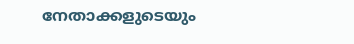നേതാക്കളുടെയും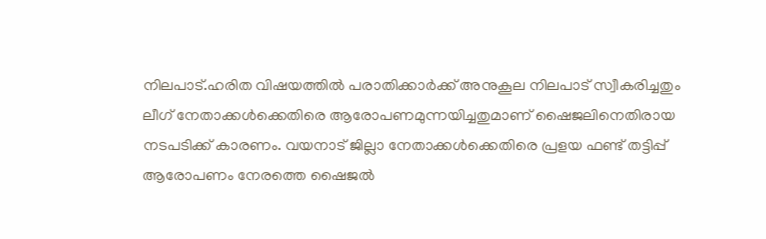നിലപാട്.ഹരിത വിഷയത്തില്‍ പരാതിക്കാര്‍ക്ക് അനുകൂല നിലപാട് സ്വീകരിച്ചതും ലീഗ് നേതാക്കള്‍ക്കെതിരെ ആരോപണമുന്നയിച്ചതുമാണ് ഷൈജലിനെതിരായ നടപടിക്ക് കാരണം. വയനാട് ജില്ലാ നേതാക്കള്‍ക്കെതിരെ പ്രളയ ഫണ്ട് തട്ടിപ്പ് ആരോപണം നേരത്തെ ഷൈജല്‍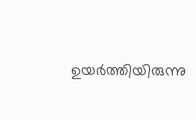ഉയര്‍ത്തിയിരുന്നു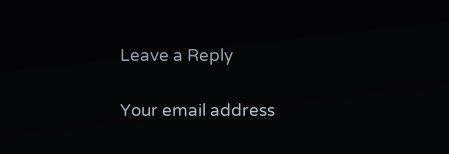Leave a Reply

Your email address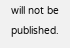will not be published.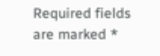Required fields are marked *